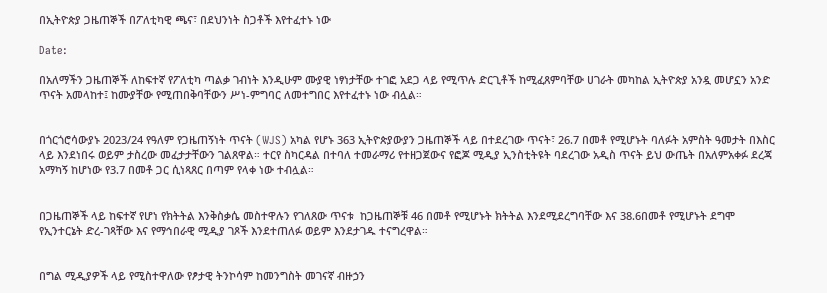በኢትዮጵያ ጋዜጠኞች በፖለቲካዊ ጫና፣ በደህንነት ስጋቶች እየተፈተኑ ነው

Date:

በአለማችን ጋዜጠኞች ለከፍተኛ የፖለቲካ ጣልቃ ገብነት እንዲሁም ሙያዊ ነፃነታቸው ተገፎ አደጋ ላይ የሚጥሉ ድርጊቶች ከሚፈጸምባቸው ሀገራት መካከል ኢትዮጵያ አንዷ መሆኗን አንድ ጥናት አመላከተ፤ ከሙያቸው የሚጠበቅባቸውን ሥነ-ምግባር ለመተግበር እየተፈተኑ ነው ብሏል።


በጎርጎሮሳውያኑ 2023/24 የዓለም የጋዜጠኝነት ጥናት (WJS) አካል የሆኑ 363 ኢትዮጵያውያን ጋዜጠኞች ላይ በተደረገው ጥናት፣ 26.7 በመቶ የሚሆኑት ባለፉት አምስት ዓመታት በእስር ላይ እንደነበሩ ወይም ታስረው መፈታታቸውን ገልጸዋል። ተርየ ስካርዳል በተባለ ተመራማሪ የተዘጋጀውና የፎጆ ሚዲያ ኢንስቲትዩት ባደረገው አዲስ ጥናት ይህ ውጤት በአለምአቀፉ ደረጃ አማካኝ ከሆነው የ3.7 በመቶ ጋር ሲነጻጸር በጣም የላቀ ነው ተብሏል።


በጋዜጠኞች ላይ ከፍተኛ የሆነ የክትትል እንቅስቃሴ መስተዋሉን የገለጸው ጥናቱ  ከጋዜጠኞቹ 46 በመቶ የሚሆኑት ክትትል እንደሚደረግባቸው እና 38.6በመቶ የሚሆኑት ደግሞ የኢንተርኔት ድረ-ገጻቸው እና የማኅበራዊ ሚዲያ ገጾች እንደተጠለፉ ወይም እንደታገዱ ተናግረዋል።


በግል ሚዲያዎች ላይ የሚስተዋለው የፆታዊ ትንኮሳም ከመንግስት መገናኛ ብዙኃን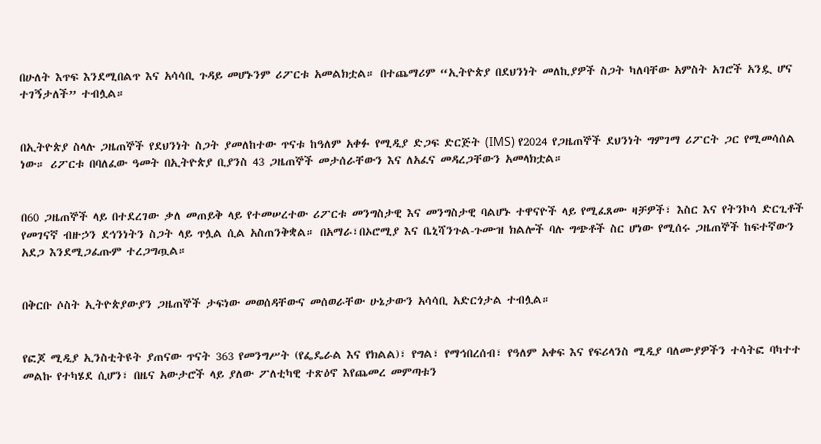በሁለት እጥፍ እንደሚበልጥ እና አሳሳቢ ጉዳይ መሆኑንም ሪፖርቱ አመልክቷል። በተጨማሪም “ኢትዮጵያ በደህንነት መለኪያዎች ስጋት ካለባቸው አምስት አገሮች አንዷ ሆና ተገኝታለች” ተብሏል።


በኢትዮጵያ ስላሉ ጋዜጠኞች የደህንነት ስጋት ያመለከተው ጥናቱ ከዓለም አቀፉ የሚዲያ ድጋፍ ድርጅት (IMS) የ2024 የጋዜጠኞች ደህንነት ግምገማ ሪፖርት ጋር የሚመሳሰል ነው። ሪፖርቱ በባለፈው ዓመት በኢትዮጵያ ቢያንስ 43 ጋዜጠኞች መታሰራቸውን እና ለአፈና መዳረጋቸውን አመላክቷል።


በ60 ጋዜጠኞች ላይ በተደረገው ቃለ መጠይቅ ላይ የተመሠረተው ሪፖርቱ መንግስታዊ እና መንግስታዊ ባልሆኑ ተዋናዮች ላይ የሚፈጸሙ ዛቻዎች፣ እስር እና የትንኮሳ ድርጊቶች የመገናኛ ብዙኃን ደኅንነትን ስጋት ላይ ጥሏል ሲል አስጠንቅቋል። በአማራ፣በኦሮሚያ እና ቤኒሻንጉል-ጉሙዝ ክልሎች ባሉ ግጭቶች ስር ሆነው የሚሰሩ ጋዜጠኞች ከፍተኛውን አደጋ እንደሚጋፈጡም ተረጋግጧል።


በቅርቡ ሶስት ኢትዮጵያውያን ጋዜጠኞች ታፍነው መወሰዳቸውና መሰወራቸው ሁኔታውን አሳሳቢ አድርጎታል ተብሏል።


የፎጆ ሚዲያ ኢንስቲትዩት ያጠናው ጥናት 363 የመንግሥት (የፌዴራል እና የክልል)፣ የግል፣ የማኅበረሰብ፣ የዓለም አቀፍ እና የፍሪላንስ ሚዲያ ባለሙያዎችን ተሳትፎ ባካተተ መልኩ የተካሄደ ሲሆን፣ በዜና አውታሮች ላይ ያለው ፖለቲካዊ ተጽዕኖ እየጨመረ መምጣቱን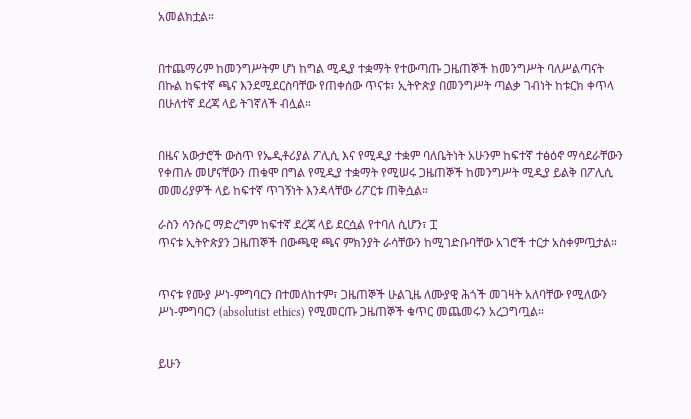አመልክቷል።


በተጨማሪም ከመንግሥትም ሆነ ከግል ሚዲያ ተቋማት የተውጣጡ ጋዜጠኞች ከመንግሥት ባለሥልጣናት በኩል ከፍተኛ ጫና እንደሚደርስባቸው የጠቀሰው ጥናቱ፣ ኢትዮጵያ በመንግሥት ጣልቃ ገብነት ከቱርክ ቀጥላ በሁለተኛ ደረጃ ላይ ትገኛለች ብሏል።


በዜና አውታሮች ውስጥ የኤዲቶሪያል ፖሊሲ እና የሚዲያ ተቋም ባለቤትነት አሁንም ከፍተኛ ተፅዕኖ ማሳደራቸውን የቀጠሉ መሆናቸውን ጠቁሞ በግል የሚዲያ ተቋማት የሚሠሩ ጋዜጠኞች ከመንግሥት ሚዲያ ይልቅ በፖሊሲ መመሪያዎች ላይ ከፍተኛ ጥገኝነት እንዳላቸው ሪፖርቱ ጠቅሷል።

ራስን ሳንሱር ማድረግም ከፍተኛ ደረጃ ላይ ደርሷል የተባለ ሲሆን፣ ፗ
ጥናቱ ኢትዮጵያን ጋዜጠኞች በውጫዊ ጫና ምክንያት ራሳቸውን ከሚገድቡባቸው አገሮች ተርታ አስቀምጧታል።


ጥናቱ የሙያ ሥነ-ምግባርን በተመለከተም፣ ጋዜጠኞች ሁልጊዜ ለሙያዊ ሕጎች መገዛት አለባቸው የሚለውን ሥነ-ምግባርን (absolutist ethics) የሚመርጡ ጋዜጠኞች ቁጥር መጨመሩን አረጋግጧል።


ይሁን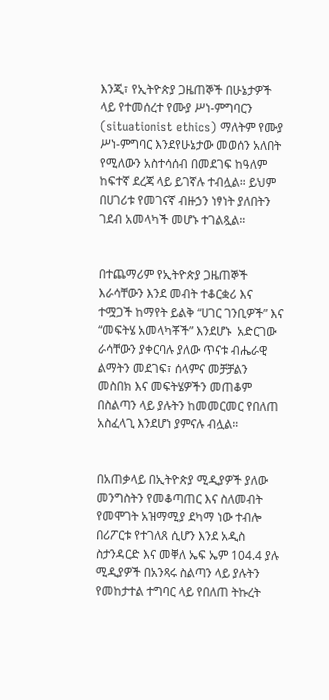እንጂ፣ የኢትዮጵያ ጋዜጠኞች በሁኔታዎች ላይ የተመሰረተ የሙያ ሥነ-ምግባርን (situationist ethics) ማለትም የሙያ ሥነ-ምግባር እንደየሁኔታው መወሰን አለበት የሚለውን አስተሳሰብ በመደገፍ ከዓለም ከፍተኛ ደረጃ ላይ ይገኛሉ ተብሏል። ይህም በሀገሪቱ የመገናኛ ብዙኃን ነፃነት ያለበትን ገደብ አመላካች መሆኑ ተገልጿል።


በተጨማሪም የኢትዮጵያ ጋዜጠኞች እራሳቸውን እንደ መብት ተቆርቋሪ እና ተሟጋች ከማየት ይልቅ “ሀገር ገንቢዎች” እና “መፍትሄ አመላካቾች” እንደሆኑ  አድርገው ራሳቸውን ያቀርባሉ ያለው ጥናቱ ብሔራዊ ልማትን መደገፍ፣ ሰላምና መቻቻልን መስበክ እና መፍትሄዎችን መጠቆም በስልጣን ላይ ያሉትን ከመመርመር የበለጠ አስፈላጊ እንደሆነ ያምናሉ ብሏል።


በአጠቃላይ በኢትዮጵያ ሚዲያዎች ያለው መንግስትን የመቆጣጠር እና ስለመብት የመሞገት አዝማሚያ ደካማ ነው ተብሎ በሪፖርቱ የተገለጸ ሲሆን እንደ አዲስ ስታንዳርድ እና መቐለ ኤፍ ኤም 104.4 ያሉ ሚዲያዎች በአንጻሩ ስልጣን ላይ ያሉትን የመከታተል ተግባር ላይ የበለጠ ትኩረት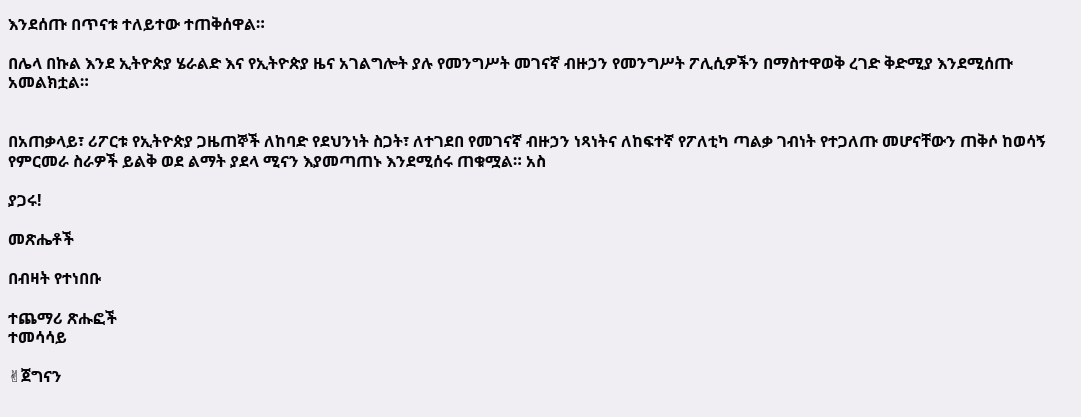እንደሰጡ በጥናቱ ተለይተው ተጠቅሰዋል።

በሌላ በኩል እንደ ኢትዮጵያ ሄራልድ እና የኢትዮጵያ ዜና አገልግሎት ያሉ የመንግሥት መገናኛ ብዙኃን የመንግሥት ፖሊሲዎችን በማስተዋወቅ ረገድ ቅድሚያ እንደሚሰጡ አመልክቷል።


በአጠቃላይ፣ ሪፖርቱ የኢትዮጵያ ጋዜጠኞች ለከባድ የደህንነት ስጋት፣ ለተገደበ የመገናኛ ብዙኃን ነጻነትና ለከፍተኛ የፖለቲካ ጣልቃ ገብነት የተጋለጡ መሆናቸውን ጠቅሶ ከወሳኝ የምርመራ ስራዎች ይልቅ ወደ ልማት ያደላ ሚናን እያመጣጠኑ እንደሚሰሩ ጠቁሟል። አስ

ያጋሩ!

መጽሔቶች

በብዛት የተነበቡ

ተጨማሪ ጽሑፎች
ተመሳሳይ

✌ጀግናን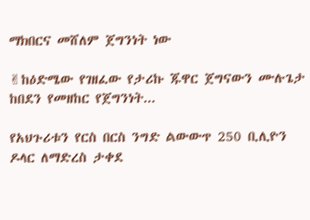ማክበርና መሸለም ጀግንነት ነው

✌ከዕድሜው የገዘፈው የታሪኩ ጁዋር ጀግናውን ሙሉጌታ ከበደን የመዘከር የጀግንነት...

የአህጉሪቱን የርስ በርስ ንግድ ልውውጥ 250 ቢሊዮን ዶላር ለማድረስ ታቀደ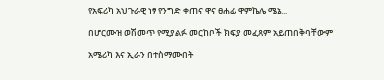የአፍሪካ አህጉራዊ ነፃ የንግድ ቀጠና ዋና ፀሐፊ ዋምኬሌ ሜኔ...

በሆርሙዝ ወሽመጥ የሚያልፉ መርከቦች ክፍያ መፈጸም አይጠበቅባቸውም

አሜሪካ እና ኢራን በተስማሙበት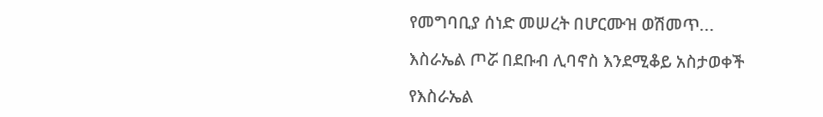የመግባቢያ ሰነድ መሠረት በሆርሙዝ ወሽመጥ...

እስራኤል ጦሯ በደቡብ ሊባኖስ እንደሚቆይ አስታወቀች

የእስራኤል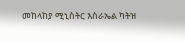መከላከያ ሚኒስትር እስራኤል ካትዝ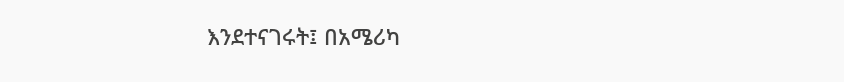እንደተናገሩት፤ በአሜሪካ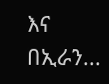እና በኢራን...